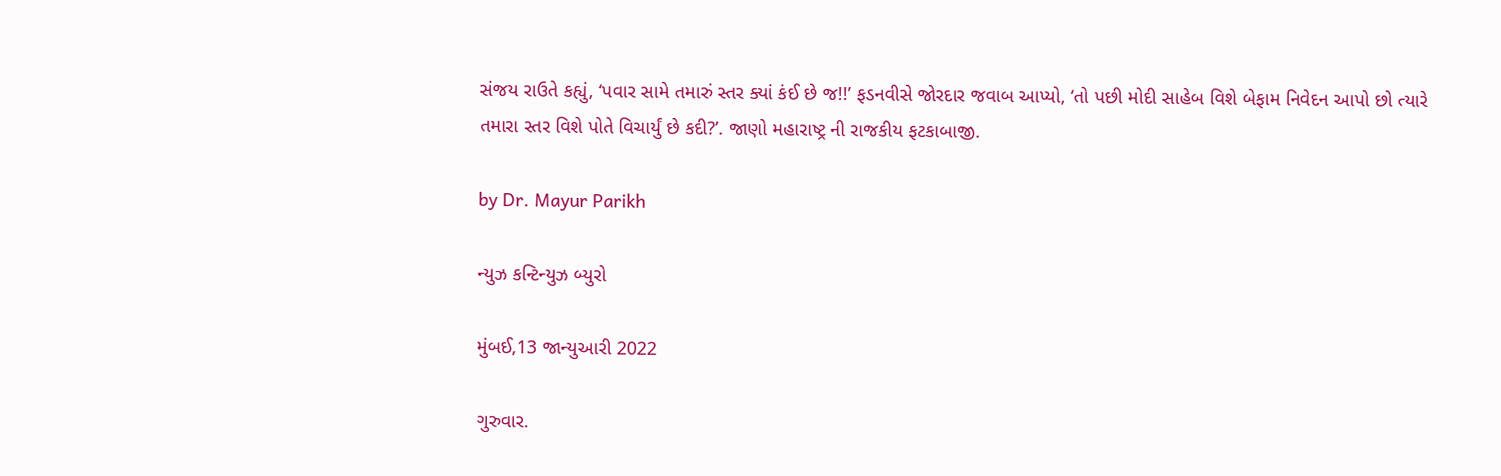સંજય રાઉતે કહ્યું, ‘પવાર સામે તમારું સ્તર ક્યાં કંઈ છે જ!!’ ફડનવીસે જોરદાર જવાબ આપ્યો, ‘તો પછી મોદી સાહેબ વિશે બેફામ નિવેદન આપો છો ત્યારે તમારા સ્તર વિશે પોતે વિચાર્યું છે કદી?’. જાણો મહારાષ્ટ્ર ની રાજકીય ફટકાબાજી.

by Dr. Mayur Parikh

ન્યુઝ કન્ટિન્યુઝ બ્યુરો

મુંબઈ,13 જાન્યુઆરી 2022

ગુરુવાર.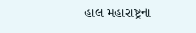હાલ મહારાષ્ટ્રના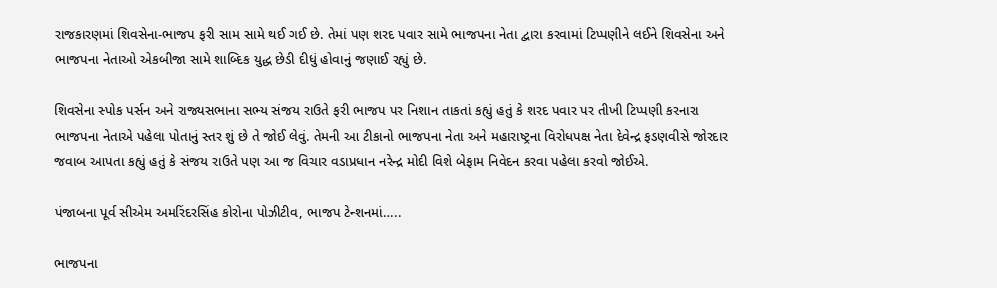રાજકારણમાં શિવસેના-ભાજપ ફરી સામ સામે થઈ ગઈ છે. તેમાં પણ શરદ પવાર સામે ભાજપના નેતા દ્વારા કરવામાં ટિપ્પણીને લઈને શિવસેના અને ભાજપના નેતાઓ એકબીજા સામે શાબ્દિક યુદ્ધ છેડી દીધું હોવાનું જણાઈ રહ્યું છે.

શિવસેના સ્પોક પર્સન અને રાજ્યસભાના સભ્ય સંજય રાઉતે ફરી ભાજપ પર નિશાન તાકતાં કહ્યું હતું કે શરદ પવાર પર તીખી ટિપ્પણી કરનારા ભાજપના નેતાએ પહેલા પોતાનું સ્તર શું છે તે જોઈ લેવું. તેમની આ ટીકાનો ભાજપના નેતા અને મહારાષ્ટ્રના વિરોધપક્ષ નેતા દેવેન્દ્ર ફડણવીસે જોરદાર જવાબ આપતા કહ્યું હતું કે સંજય રાઉતે પણ આ જ વિચાર વડાપ્રધાન નરેન્દ્ર મોદી વિશે બેફામ નિવેદન કરવા પહેલા કરવો જોઈએ.

પંજાબના પૂર્વ સીએમ અમરિંદરસિંહ કોરોના પોઝીટીવ, ભાજપ ટેન્શનમાં…..

ભાજપના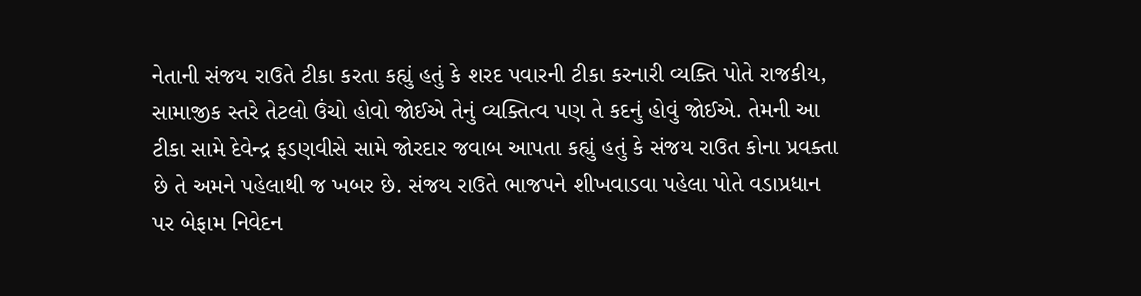નેતાની સંજય રાઉતે ટીકા કરતા કહ્યું હતું કે શરદ પવારની ટીકા કરનારી વ્યક્તિ પોતે રાજકીય, સામાજીક સ્તરે તેટલો ઉંચો હોવો જોઈએ તેનું વ્યક્તિત્વ પણ તે કદનું હોવું જોઈએ. તેમની આ ટીકા સામે દેવેન્દ્ર ફડણવીસે સામે જોરદાર જવાબ આપતા કહ્યું હતું કે સંજય રાઉત કોના પ્રવક્તા છે તે અમને પહેલાથી જ ખબર છે. સંજય રાઉતે ભાજપને શીખવાડવા પહેલા પોતે વડાપ્રધાન પર બેફામ નિવેદન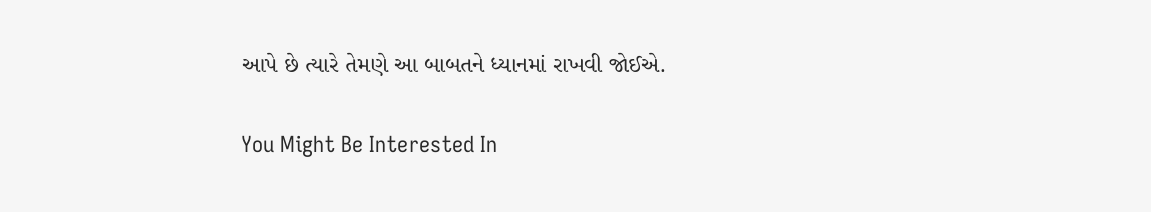આપે છે ત્યારે તેમણે આ બાબતને ધ્યાનમાં રાખવી જોઈએ.

You Might Be Interested In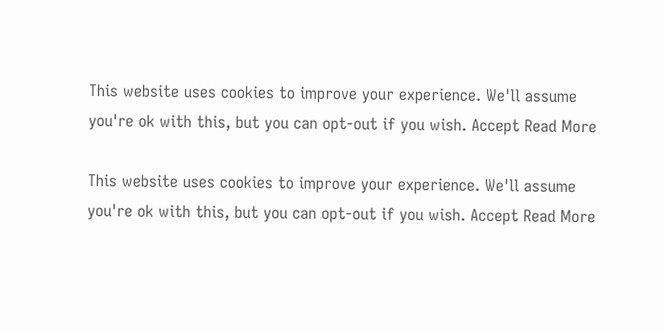This website uses cookies to improve your experience. We'll assume you're ok with this, but you can opt-out if you wish. Accept Read More

This website uses cookies to improve your experience. We'll assume you're ok with this, but you can opt-out if you wish. Accept Read More